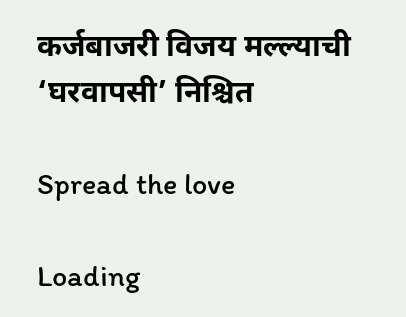कर्जबाजरी विजय मल्ल्याची ‘घरवापसी’ निश्चित

Spread the love

Loading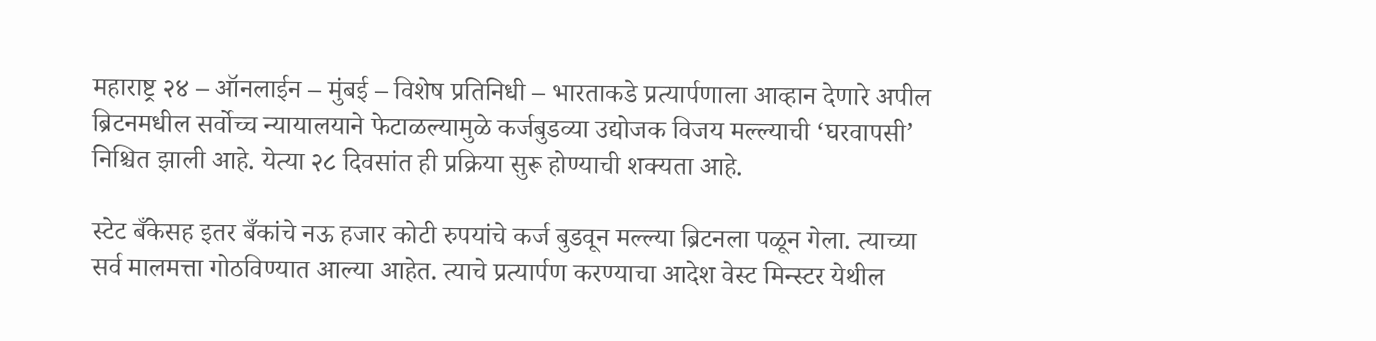महाराष्ट्र २४ – ऑनलाईन – मुंबई – विशेष प्रतिनिधी – भारताकडे प्रत्यार्पणाला आव्हान देणारे अपील ब्रिटनमधील सर्वोच्च न्यायालयाने फेटाळल्यामुळे कर्जबुडव्या उद्योजक विजय मल्ल्याची ‘घरवापसी’ निश्चित झाली आहे. येत्या २८ दिवसांत ही प्रक्रिया सुरू होण्याची शक्यता आहे.

स्टेट बँकेसह इतर बँकांचे नऊ हजार कोटी रुपयांचे कर्ज बुडवून मल्ल्या ब्रिटनला पळून गेला. त्याच्या सर्व मालमत्ता गोठविण्यात आल्या आहेत. त्याचे प्रत्यार्पण करण्याचा आदेश वेस्ट मिन्स्टर येथील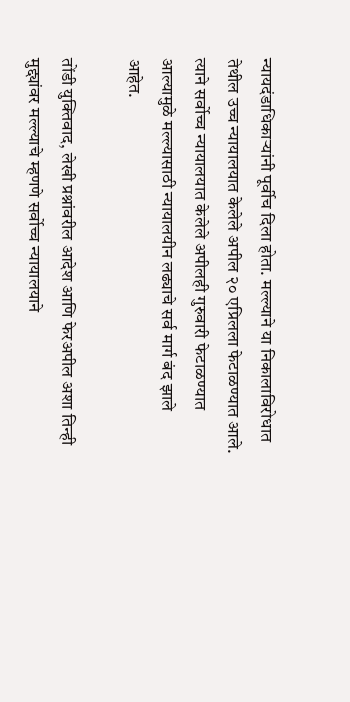न्यायदंडाधिकाऱ्यांनी पूर्वीच दिला होता. मल्ल्याने या निकालाविरोधात तेथील उच्च न्यायालयात केलेले अपील २० एप्रिलला फेटाळण्यात आले. त्याने सर्वोच्च न्यायालयात केलेले अपीलही गुरुवारी फेटाळण्यात आल्यामुळे मल्ल्यासाठी न्यायालयीन लढ्याचे सर्व मार्ग बंद झाले आहेत.

तोंडी युक्तिवाद, लेखी प्रश्नांवरील आदेश आणि फेरअपील अशा तिन्ही मुद्द्यांवर मल्ल्याचे म्हणणे सर्वोच्च न्यायालयाने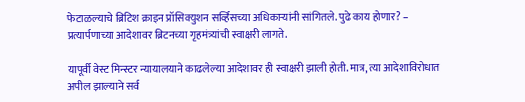फेटाळल्याचे ब्रिटिश क्राइन प्रॉसिक्युशन सर्व्हिसच्या अधिकाऱ्यांनी सांगितले. पुढे काय होणार? – प्रत्यार्पणाच्या आदेशावर ब्रिटनच्या गृहमंत्र्यांची स्वाक्षरी लागते.

यापूर्वी वेस्ट मिन्स्टर न्यायालयाने काढलेल्या आदेशावर ही स्वाक्षरी झाली होती. मात्र, त्या आदेशाविरोधात अपील झाल्याने सर्व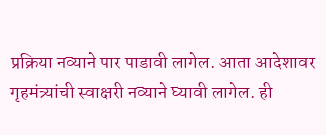प्रक्रिया नव्याने पार पाडावी लागेल. आता आदेशावर गृहमंत्र्यांची स्वाक्षरी नव्याने घ्यावी लागेल. ही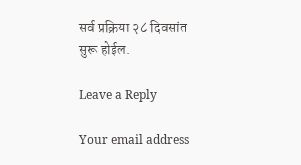सर्व प्रक्रिया २८ दिवसांत सुरू होईल.

Leave a Reply

Your email address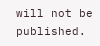will not be published.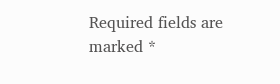Required fields are marked *